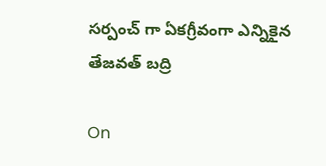సర్పంచ్ గా ఏకగ్రీవంగా ఎన్నికైన తేజవత్ బద్రి

On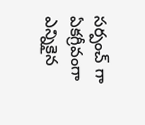సర్పంచ్ గా ఏకగ్రీవంగా ఎన్నికైన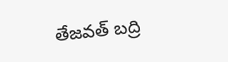తేజవత్ బద్రి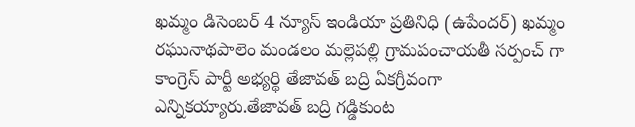ఖమ్మం డిసెంబర్ 4 న్యూస్ ఇండియా ప్రతినిధి (ఉపేందర్) ఖమ్మం రఘునాథపాలెం మండలం మల్లెపల్లి గ్రామపంచాయతీ సర్పంచ్ గా కాంగ్రెస్ పార్టీ అభ్యర్థి తేజావత్ బద్రి ఏకగ్రీవంగా ఎన్నికయ్యారు.తేజావత్ బద్రి గడ్డికుంట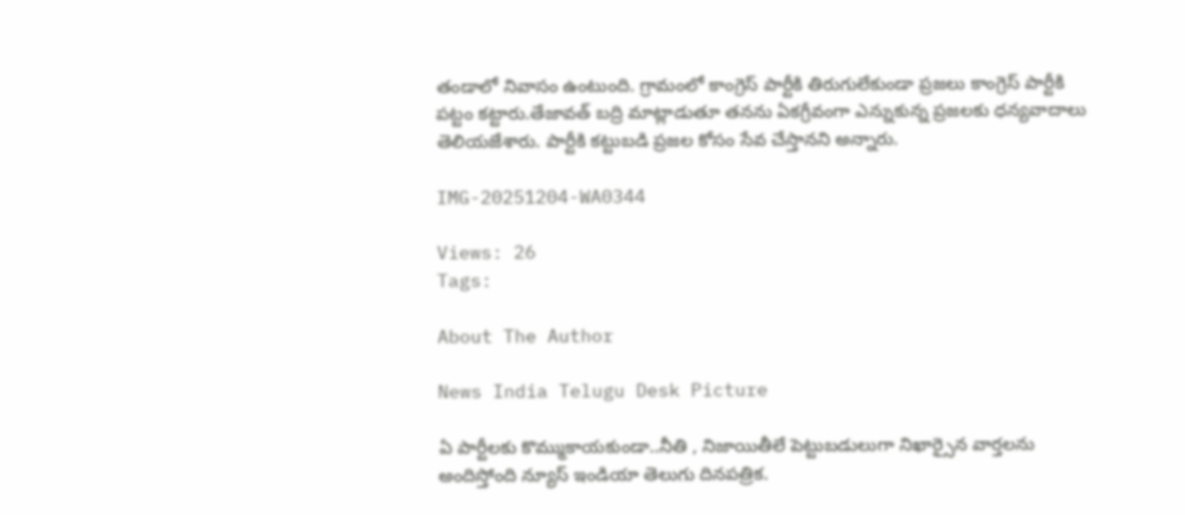తండాలో నివాసం ఉంటుంది. గ్రామంలో కాంగ్రెస్ పార్టీకి తిరుగులేకుండా ప్రజలు కాంగ్రెస్ పార్టీకి పట్టం కట్టారు.తేజావత్ బద్రి మాట్లాడుతూ తనను ఏకగ్రీవంగా ఎన్నుకున్న ప్రజలకు ధన్యవాదాలు తెలియజేశారు. పార్టీకి కట్టుబడి ప్రజల కోసం సేవ చేస్తానని అన్నారు.

IMG-20251204-WA0344

Views: 26
Tags:

About The Author

News India Telugu Desk Picture

ఏ పార్టీలకు కొమ్ముకాయకుండా..నీతి , నిజాయితీలే పెట్టుబడులుగా నిఖార్సైన వార్తలను అందిస్తోంది న్యూస్ ఇండియా తెలుగు దినపత్రిక.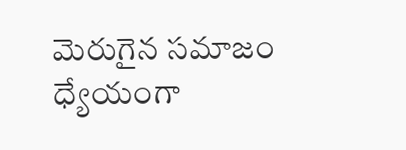మెరుగైన సమాజం ధ్యేయంగా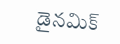డైనమిక్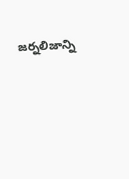జర్నలిజాన్ని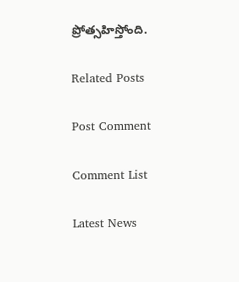ప్రోత్సహిస్తోంది.

Related Posts

Post Comment

Comment List

Latest News